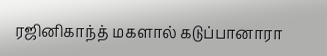ரஜினிகாந்த் மகளால் கடுப்பானாரா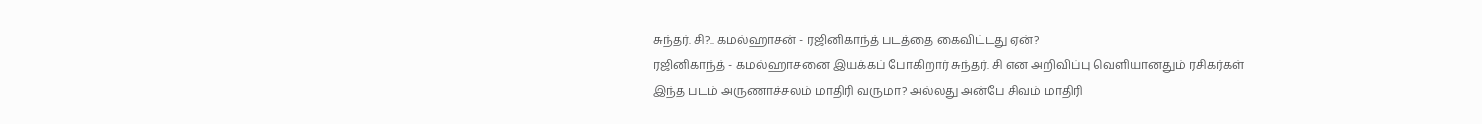சுந்தர். சி?.. கமல்ஹாசன் - ரஜினிகாந்த் படத்தை கைவிட்டது ஏன்?
ரஜினிகாந்த் - கமல்ஹாசனை இயக்கப் போகிறார் சுந்தர். சி என அறிவிப்பு வெளியானதும் ரசிகர்கள் இந்த படம் அருணாச்சலம் மாதிரி வருமா? அல்லது அன்பே சிவம் மாதிரி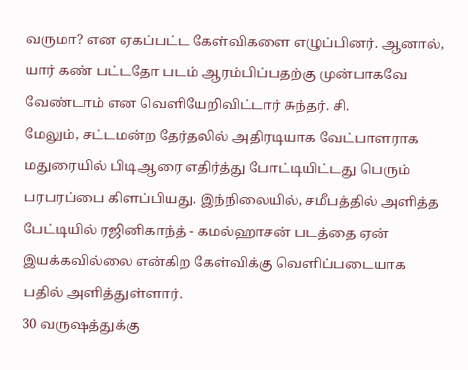வருமா? என ஏகப்பட்ட கேள்விகளை எழுப்பினர். ஆனால், யார் கண் பட்டதோ படம் ஆரம்பிப்பதற்கு முன்பாகவே வேண்டாம் என வெளியேறிவிட்டார் சுந்தர். சி.
மேலும், சட்டமன்ற தேர்தலில் அதிரடியாக வேட்பாளராக மதுரையில் பிடிஆரை எதிர்த்து போட்டியிட்டது பெரும் பரபரப்பை கிளப்பியது. இந்நிலையில், சமீபத்தில் அளித்த பேட்டியில் ரஜினிகாந்த் - கமல்ஹாசன் படத்தை ஏன் இயக்கவில்லை என்கிற கேள்விக்கு வெளிப்படையாக பதில் அளித்துள்ளார்.
30 வருஷத்துக்கு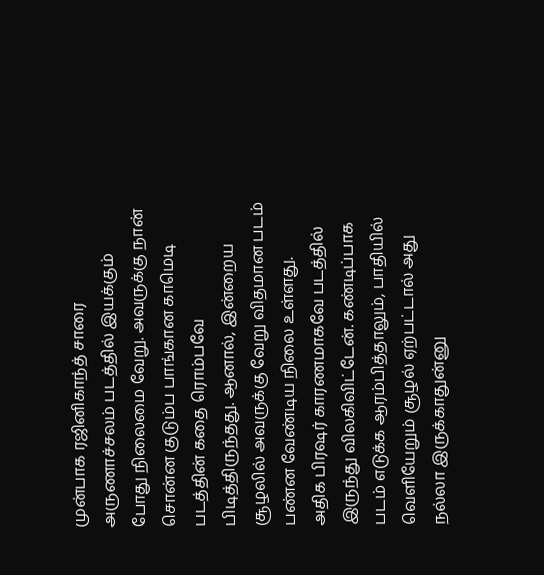முன்பாக ரஜினிகாந்த் சாரை அருணாச்சலம் படத்தில் இயக்கும் போது நிலைமை வேறு. அவருக்கு நான் சொன்ன குடும்ப பாங்கான காமெடி படத்தின் கதை ரொம்பவே பிடித்திருந்தது. ஆனால், இன்றைய சூழலில் அவருக்கு வேறு விதமான படம் பண்ன வேண்டிய நிலை உள்ளது.
அதிக பிரஷர் காரணமாகவே படத்தில் இருந்து விலகிவிட்டேன். கண்டிப்பாக படம் எடுக்க ஆரம்பித்தாலும், பாதியில் வெளியேறும் சூழல் ஏற்பட்டால் அது நல்லா இருக்காதுன்னு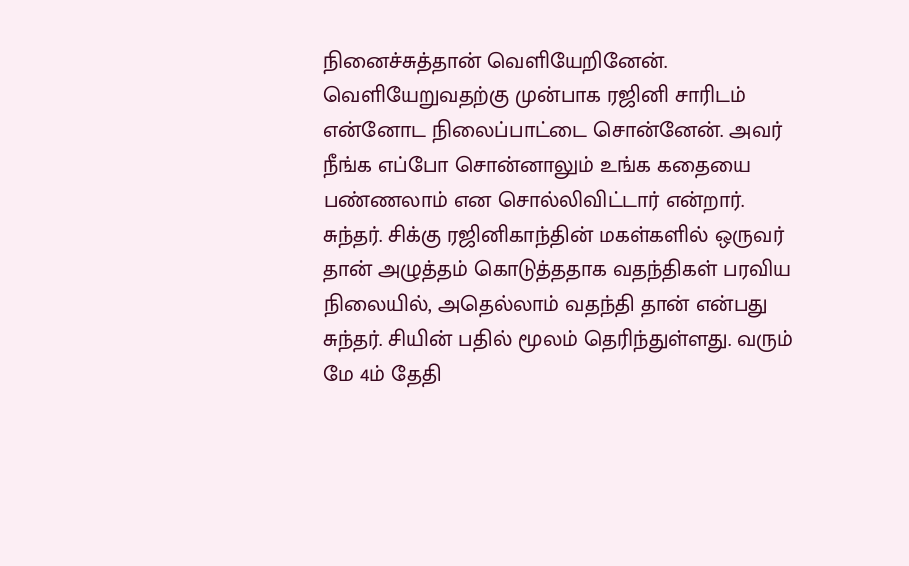நினைச்சுத்தான் வெளியேறினேன். வெளியேறுவதற்கு முன்பாக ரஜினி சாரிடம் என்னோட நிலைப்பாட்டை சொன்னேன். அவர் நீங்க எப்போ சொன்னாலும் உங்க கதையை பண்ணலாம் என சொல்லிவிட்டார் என்றார்.
சுந்தர். சிக்கு ரஜினிகாந்தின் மகள்களில் ஒருவர் தான் அழுத்தம் கொடுத்ததாக வதந்திகள் பரவிய நிலையில், அதெல்லாம் வதந்தி தான் என்பது சுந்தர். சியின் பதில் மூலம் தெரிந்துள்ளது. வரும் மே 4ம் தேதி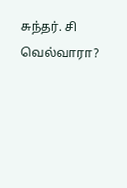சுந்தர். சி வெல்வாரா?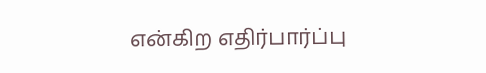என்கிற எதிர்பார்ப்பு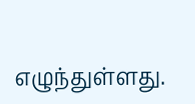எழுந்துள்ளது.